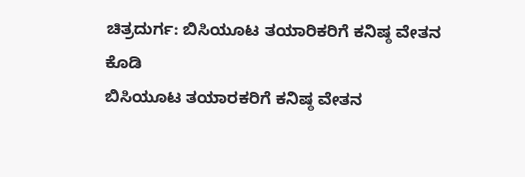ಚಿತ್ರದುರ್ಗ: ಬಿಸಿಯೂಟ ತಯಾರಿಕರಿಗೆ ಕನಿಷ್ಠ ವೇತನ
ಕೊಡಿ
ಬಿಸಿಯೂಟ ತಯಾರಕರಿಗೆ ಕನಿಷ್ಠ ವೇತನ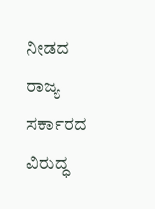ನೀಡದ ರಾಜ್ಯ
ಸರ್ಕಾರದ ವಿರುದ್ಧ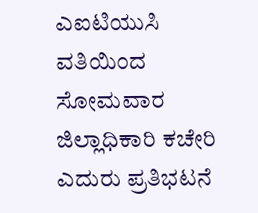ಎಐಟಿಯುಸಿ ವತಿಯಿಂದ ಸೋಮವಾರ
ಜಿಲ್ಲಾಧಿಕಾರಿ ಕಚೇರಿ ಎದುರು ಪ್ರತಿಭಟನೆ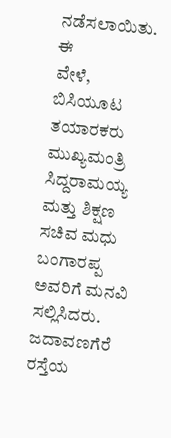ನಡೆಸಲಾಯಿತು. ಈ
ವೇಳೆ, ಬಿಸಿಯೂಟ ತಯಾರಕರು ಮುಖ್ಯಮಂತ್ರಿ ಸಿದ್ದರಾಮಯ್ಯ
ಮತ್ತು ಶಿಕ್ಷಣ ಸಚಿವ ಮಧು ಬಂಗಾರಪ್ಪ ಅವರಿಗೆ ಮನವಿ
ಸಲ್ಲಿಸಿದರು. ಜದಾವಣಗೆರೆ ರಸ್ತೆಯ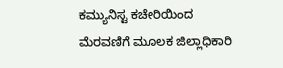ಕಮ್ಯುನಿಸ್ಟ ಕಚೇರಿಯಿಂದ
ಮೆರವಣಿಗೆ ಮೂಲಕ ಜಿಲ್ಲಾಧಿಕಾರಿ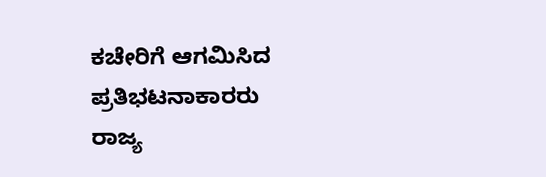ಕಚೇರಿಗೆ ಆಗಮಿಸಿದ
ಪ್ರತಿಭಟನಾಕಾರರು ರಾಜ್ಯ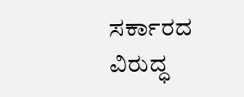ಸರ್ಕಾರದ ವಿರುದ್ಧ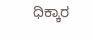ಧಿಕ್ಕಾರ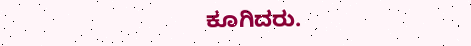ಕೂಗಿದರು.